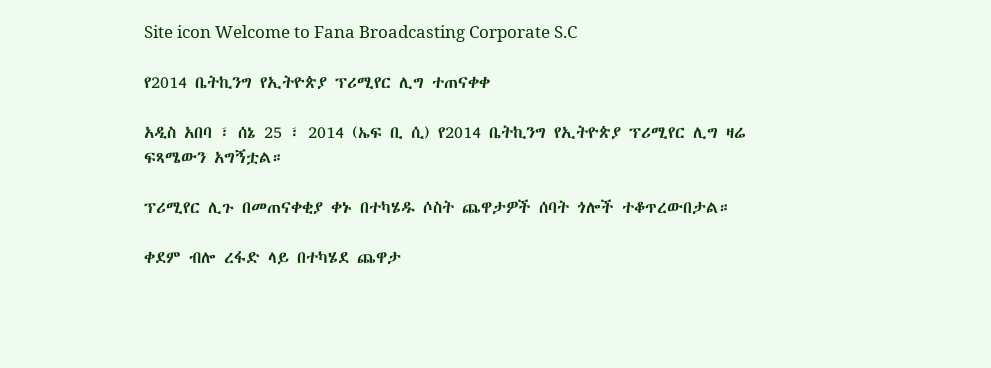Site icon Welcome to Fana Broadcasting Corporate S.C

የ2014 ቤትኪንግ የኢትዮጵያ ፕሪሚየር ሊግ ተጠናቀቀ

አዲስ አበባ ፣ ሰኔ 25 ፣ 2014 (ኤፍ ቢ ሲ) የ2014 ቤትኪንግ የኢትዮጵያ ፕሪሚየር ሊግ ዛሬ ፍጻሜውን አግኝቷል።

ፕሪሚየር ሊጉ በመጠናቀቂያ ቀኑ በተካሄዱ ሶስት ጨዋታዎች ሰባት ጎሎች ተቆጥረውበታል።

ቀደም ብሎ ረፋድ ላይ በተካሄደ ጨዋታ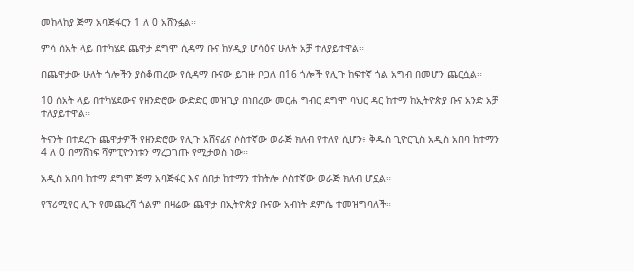መከላከያ ጅማ አባጅፋርን 1 ለ 0 አሸንፏል።

ምሳ ሰአት ላይ በተካሄደ ጨዋታ ደግሞ ሲዳማ ቡና ከሃዲያ ሆሳዕና ሁለት አቻ ተለያይተዋል።

በጨዋታው ሁለት ጎሎችን ያስቆጠረው የሲዳማ ቡናው ይገዙ ቦጋለ በ16 ጎሎች የሊጉ ከፍተኛ ጎል አግብ በመሆን ጨርሷል።

10 ሰአት ላይ በተካሄደውና የዘንድሮው ውድድር መዝጊያ በነበረው መርሐ ግብር ደግሞ ባህር ዳር ከተማ ከኢትዮጵያ ቡና አንድ አቻ ተለያይተዋል።

ትናንት በተደረጉ ጨዋታዎች የዘንድሮው የሊጉ አሸናፊና ሶስተኛው ወራጅ ክለብ የተለየ ሲሆን፥ ቅዱስ ጊዮርጊስ አዲስ አበባ ከተማን 4 ለ 0 በማሸነፍ ሻምፒዮንነቱን ማረጋገጡ የሚታወስ ነው።

አዲስ አበባ ከተማ ደግሞ ጅማ አባጅፋር እና ሰበታ ከተማን ተከትሎ ሶስተኛው ወራጅ ክለብ ሆኗል።

የፕሪሚየር ሊጉ የመጨረሻ ጎልም በዛሬው ጨዋታ በኢትዮጵያ ቡናው አብነት ደምሴ ተመዝግባለች።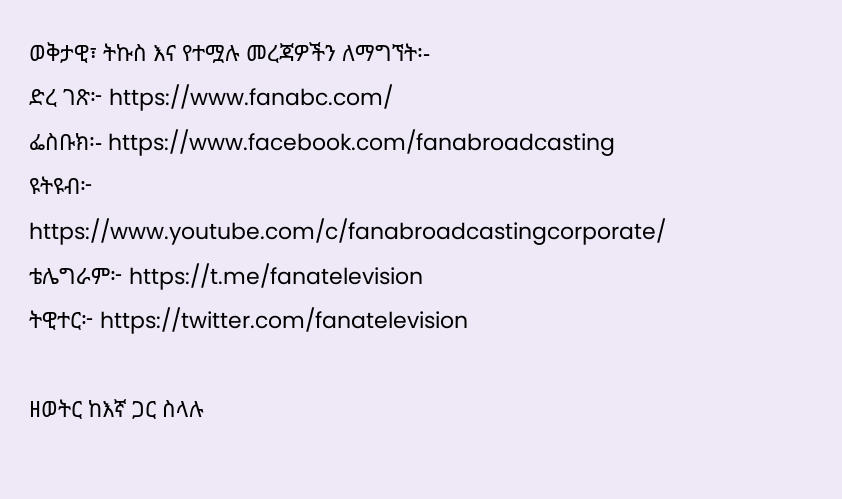ወቅታዊ፣ ትኩስ እና የተሟሉ መረጃዎችን ለማግኘት፡-
ድረ ገጽ፦ https://www.fanabc.com/
ፌስቡክ፡- https://www.facebook.com/fanabroadcasting
ዩትዩብ፦ https://www.youtube.com/c/fanabroadcastingcorporate/
ቴሌግራም፦ https://t.me/fanatelevision
ትዊተር፦ https://twitter.com/fanatelevision

ዘወትር ከእኛ ጋር ስላሉ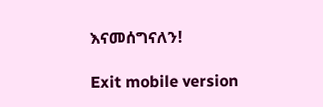እናመሰግናለን!

Exit mobile version